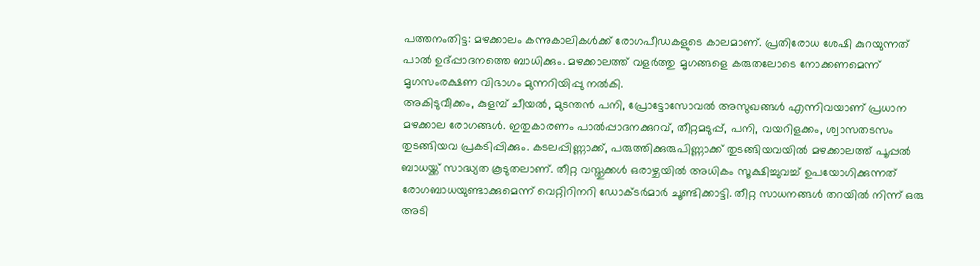പത്തനംതിട്ട: മഴക്കാലം കന്നുകാലികൾക്ക് രോഗപീഡകളുടെ കാലമാണ്. പ്രതിരോധ ശേഷി കുറയുന്നത് പാൽ ഉദ്പ്പാദനത്തെ ബാധിക്കും. മഴക്കാലത്ത് വളർത്തു മൃഗങ്ങളെ കരുതലോടെ നോക്കണമെന്ന് മൃഗസംരക്ഷണ വിഭാഗം മുന്നറിയിപ്പു നൽകി.
അകിടുവീക്കം, കുളമ്പ് ചീയൽ, മുടന്തൻ പനി, പ്രോട്ടോസോവൽ അസുഖങ്ങൾ എന്നിവയാണ് പ്രധാന മഴക്കാല രോഗങ്ങൾ. ഇതുകാരണം പാൽപ്പാദനക്കുറവ്, തീറ്റമടുപ്പ്, പനി, വയറിളക്കം, ശ്വാസതടസം തുടങ്ങിയവ പ്രകടിപ്പിക്കും. കടലപ്പിണ്ണാക്ക്, പരുത്തിക്കുരുപിണ്ണാക്ക് തുടങ്ങിയവയിൽ മഴക്കാലത്ത് പൂപ്പൽ ബാധയ്ക്ക് സാദ്ധ്യത കൂടുതലാണ്. തീറ്റ വസ്തുക്കൾ ഒരാഴ്ചയിൽ അധികം സൂക്ഷിച്ചുവച്ച് ഉപയോഗിക്കുന്നത് രോഗബാധയുണ്ടാക്കുമെന്ന് വെറ്റിറിനറി ഡോക്ടർമാർ ചൂണ്ടിക്കാട്ടി. തീറ്റ സാധനങ്ങൾ തറയിൽ നിന്ന് ഒരു അടി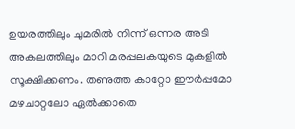ഉയരത്തിലും ചുമരിൽ നിന്ന് ഒന്നര അടി അകലത്തിലും മാറി മരപ്പലകയുടെ മുകളിൽ സൂക്ഷിക്കണം. തണുത്ത കാറ്റോ ഈർപ്പമോ മഴചാറ്റലോ ഏൽക്കാതെ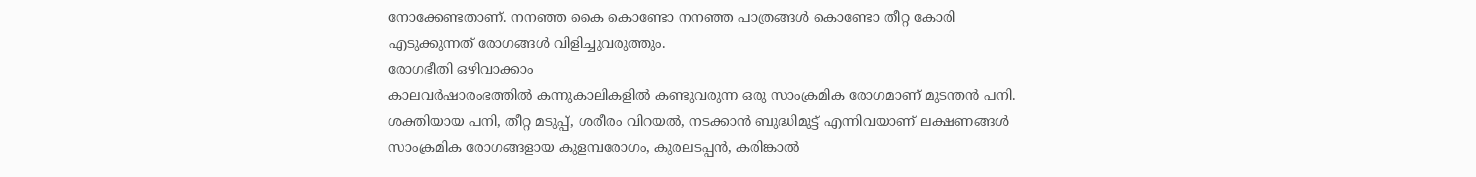നോക്കേണ്ടതാണ്. നനഞ്ഞ കൈ കൊണ്ടോ നനഞ്ഞ പാത്രങ്ങൾ കൊണ്ടോ തീറ്റ കോരി എടുക്കുന്നത് രോഗങ്ങൾ വിളിച്ചുവരുത്തും.
രോഗഭീതി ഒഴിവാക്കാം
കാലവർഷാരംഭത്തിൽ കന്നുകാലികളിൽ കണ്ടുവരുന്ന ഒരു സാംക്രമിക രോഗമാണ് മുടന്തൻ പനി. ശക്തിയായ പനി, തീറ്റ മടുപ്പ്, ശരീരം വിറയൽ, നടക്കാൻ ബുദ്ധിമുട്ട് എന്നിവയാണ് ലക്ഷണങ്ങൾ
സാംക്രമിക രോഗങ്ങളായ കുളമ്പരോഗം, കുരലടപ്പൻ, കരിങ്കാൽ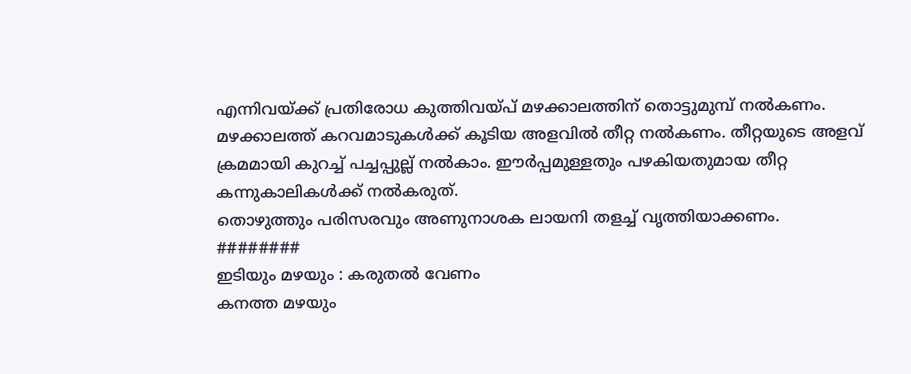എന്നിവയ്ക്ക് പ്രതിരോധ കുത്തിവയ്പ് മഴക്കാലത്തിന് തൊട്ടുമുമ്പ് നൽകണം.
മഴക്കാലത്ത് കറവമാടുകൾക്ക് കൂടിയ അളവിൽ തീറ്റ നൽകണം. തീറ്റയുടെ അളവ് ക്രമമായി കുറച്ച് പച്ചപ്പുല്ല് നൽകാം. ഈർപ്പമുള്ളതും പഴകിയതുമായ തീറ്റ കന്നുകാലികൾക്ക് നൽകരുത്.
തൊഴുത്തും പരിസരവും അണുനാശക ലായനി തളച്ച് വൃത്തിയാക്കണം.
########
ഇടിയും മഴയും : കരുതൽ വേണം
കനത്ത മഴയും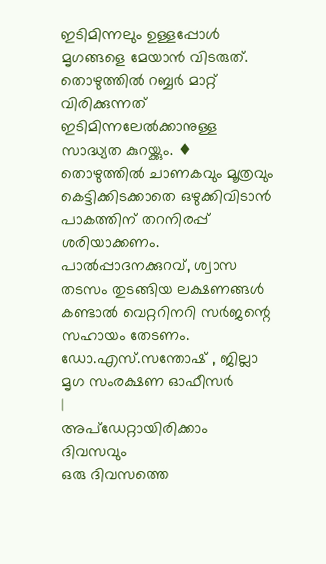ഇടിമിന്നലും ഉള്ളപ്പോൾ മൃഗങ്ങളെ മേയാൻ വിടരുത്. തൊഴുത്തിൽ റബ്ബർ മാറ്റ് വിരിക്കുന്നത് ഇടിമിന്നലേൽക്കാനുള്ള സാദ്ധ്യത കുറയ്ക്കും. ♦ തൊഴുത്തിൽ ചാണകവും മൂത്രവും കെട്ടിക്കിടക്കാതെ ഒഴുക്കിവിടാൻ പാകത്തിന് തറനിരപ്പ് ശരിയാക്കണം.
പാൽപ്പാദനക്കുറവ്, ശ്വാസ തടസം തുടങ്ങിയ ലക്ഷണങ്ങൾ കണ്ടാൽ വെറ്ററിനറി സർജന്റെ സഹായം തേടണം.
ഡോ.എസ്.സന്തോഷ് , ജില്ലാ മൃഗ സംരക്ഷണ ഓഫീസർ
|
അപ്ഡേറ്റായിരിക്കാം ദിവസവും
ഒരു ദിവസത്തെ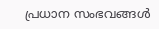പ്രധാന സംഭവങ്ങൾ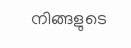നിങ്ങളുടെ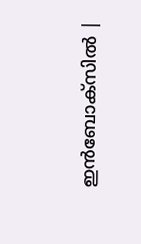ഇൻബോക്സിൽ |